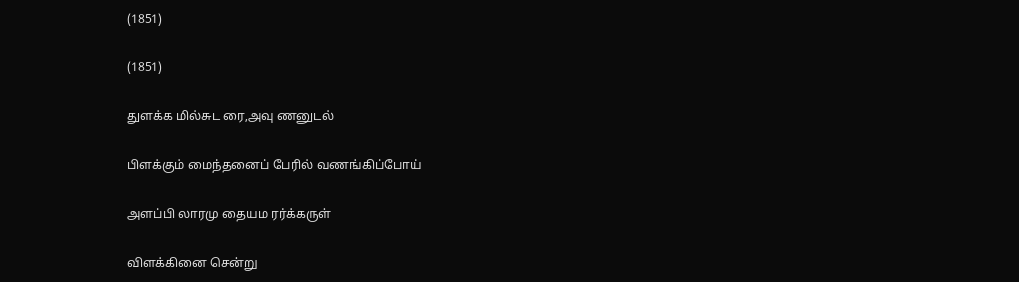(1851)

(1851)

துளக்க மில்சுட ரை,அவு ணனுடல்

பிளக்கும் மைந்தனைப் பேரில் வணங்கிப்போய்

அளப்பி லாரமு தையம ரர்க்கருள்

விளக்கினை சென்று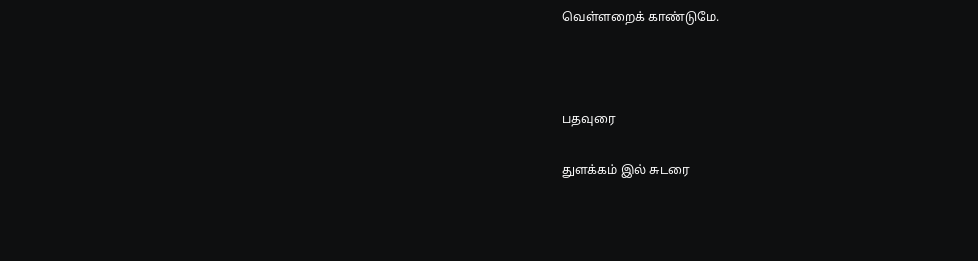வெள்ளறைக் காண்டுமே.



பதவுரை

துளக்கம் இல் சுடரை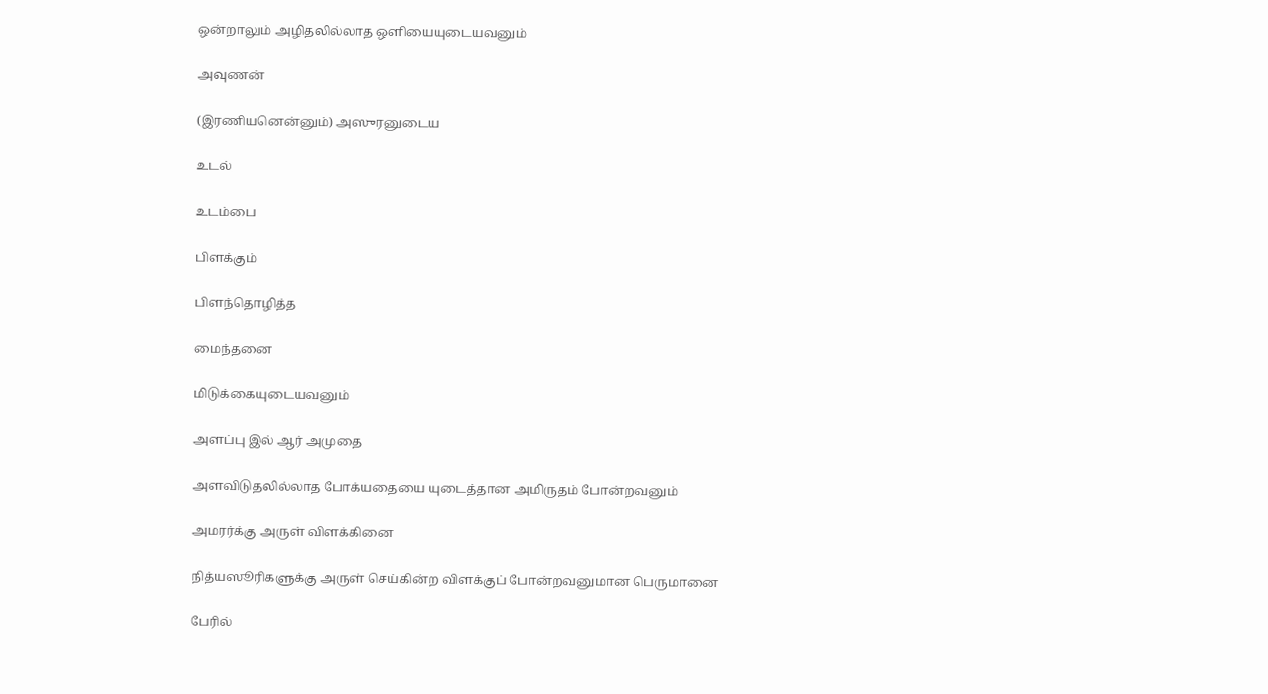ஒன்றாலும் அழிதலில்லாத ஒளியையுடையவனும்

அவுணன்

(இரணியனென்னும்) அஸுரனுடைய

உடல்

உடம்பை

பிளக்கும்

பிளந்தொழித்த

மைந்தனை

மிடுக்கையுடையவனும்

அளப்பு இல் ஆர் அமுதை

அளவிடுதலில்லாத போக்யதையை யுடைத்தான அமிருதம் போன்றவனும்

அமரர்க்கு அருள் விளக்கினை

நித்யஸூரிகளுக்கு அருள் செய்கின்ற விளக்குப் போன்றவனுமான பெருமானை

பேரில்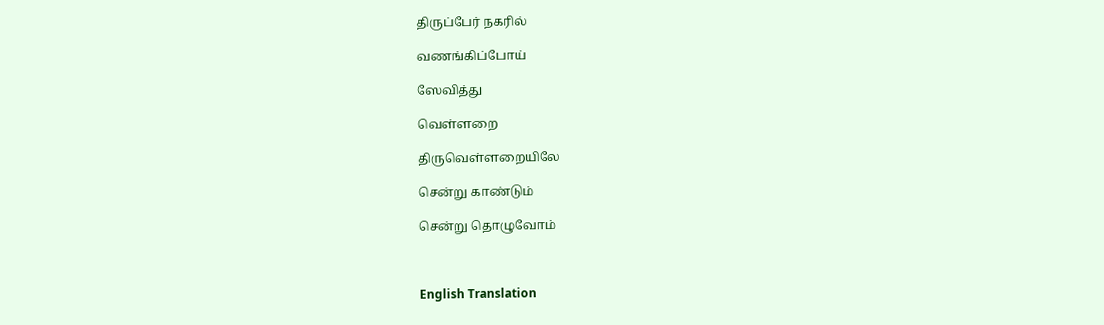திருப்பேர் நகரில்

வணங்கிப்போய்

ஸேவித்து

வெள்ளறை

திருவெள்ளறையிலே

சென்று காண்டும்

சென்று தொழுவோம்



English Translation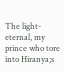The light-eternal, my prince who tore into Hiranya;s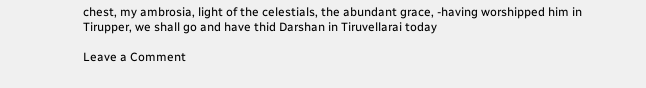chest, my ambrosia, light of the celestials, the abundant grace, -having worshipped him in Tirupper, we shall go and have thid Darshan in Tiruvellarai today

Leave a Comment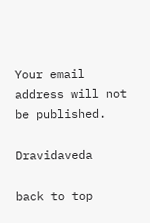Your email address will not be published.

Dravidaveda

back to top